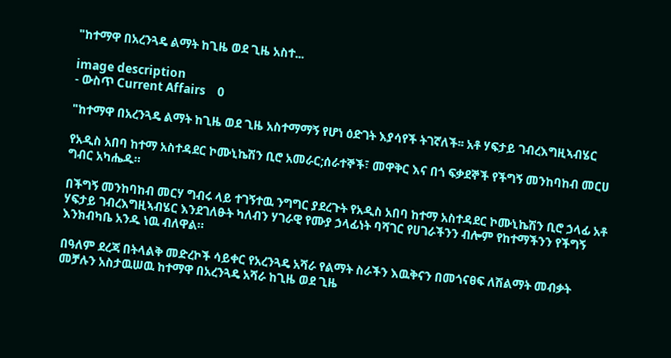"ከተማዋ በአረንጓዴ ልማት ከጊዜ ወደ ጊዜ አስተ...

image description
- ውስጥ Current Affairs    0

"ከተማዋ በአረንጓዴ ልማት ከጊዜ ወደ ጊዜ አስተማማኝ የሆነ ዕድገት እያሳየች ትገኛለች፡፡ አቶ ሃፍታይ ገብረእግዚኣብሄር

የአዲስ አበባ ከተማ አስተዳደር ኮሙኒኬሽን ቢሮ አመራር;ሰራተኞች፣ መዋቅር እና በጎ ፍቃደኞች የችግኝ መንከባከብ መርሀ ግብር አካሔዱ።

በችግኝ መንከባከብ መርሃ ግብሩ ላይ ተገኝተዉ ንግግር ያደረጉት የአዲስ አበባ ከተማ አስተዳደር ኮሙኒኬሽን ቢሮ ኃላፊ አቶ ሃፍታይ ገብረእግዚኣብሄር እንደገለፁት ካለብን ሃገራዊ የሙያ ኃላፊነት ባሻገር የሀገራችንን ብሎም የከተማችንን የችግኝ እንክብካቤ አንዱ ነዉ ብለዋል።

በዓለም ደረጃ በትላልቅ መድረኮች ሳይቀር የአረንጓዴ አሻራ የልማት ስራችን እዉቅናን በመጎናፀፍ ለሽልማት መብቃት መቻሉን አስታዉሠዉ ከተማዋ በአረንጓዴ አሻራ ከጊዜ ወደ ጊዜ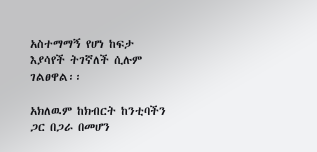አስተማማኝ የሆነ ከፍታ እያሳየች ትገኛለች ሲሉም ገልፀዋል፡፡

አክለዉም ከክብርት ከንቲባችን ጋር በጋራ በመሆን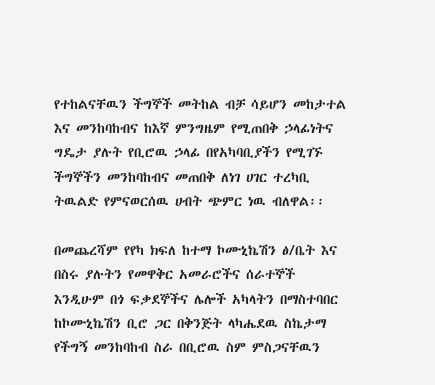የተከልናቸዉን ችግኞች መትከል ብቻ ሳይሆን መከታተል እና መንከባከብና ከእኛ ምንግዜም የሚጠበቅ ኃላፊነትና ግዴታ ያሉት የቢሮዉ ኃላፊ በየአካባቢያችን የሚገኙ ችግኞችን መንከባከብና መጠበቅ ለነገ ሀገር ተረካቢ ትዉልድ የምናወርሰዉ ሀብት ጭምር ነዉ ብለዋል፡፡

በመጨረሻም የየካ ክፍለ ከተማ ኮሙኒኬሽን ፅ/ቤት እና በስሩ ያሉትን የመዋቅር አመራሮችና ሰራተኞች እንዲሁም በጎ ፍቃደኞችና ሌሎች አካላትን በማስተባበር ከኮሙኒኬሽን ቢሮ ጋር በቅንጅት ላካሔደዉ ስኬታማ የችግኝ መንከባከብ ስራ በቢሮዉ ስም ምስጋናቸዉን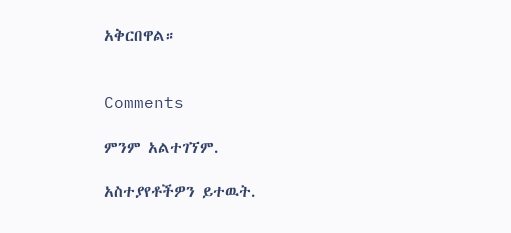አቅርበዋል።


Comments

ምንም አልተገኘም.

አስተያየቶችዎን ይተዉት.